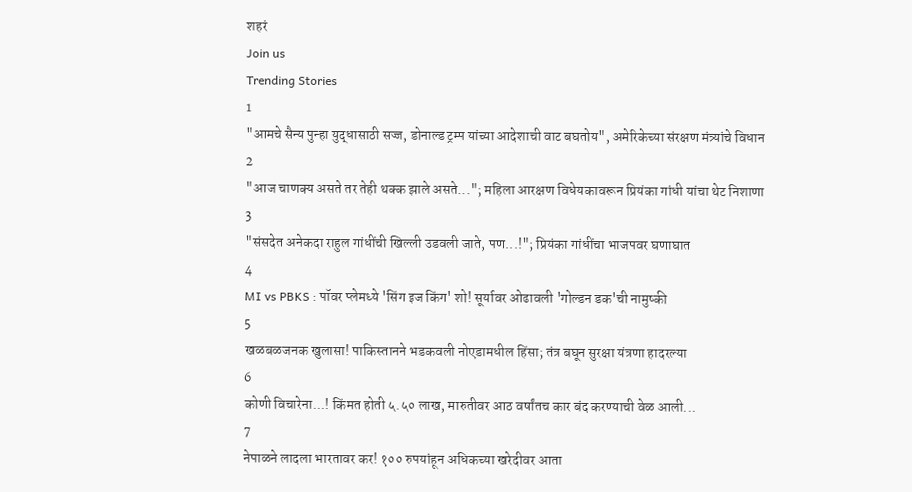शहरं
Join us
Trending Stories
1
"आमचे सैन्य पुन्हा युद्धासाठी सज्ज, डोनाल्ड ट्रम्प यांच्या आदेशाची वाट बघतोय", अमेरिकेच्या संरक्षण मंत्र्यांचे विधान
2
"आज चाणक्य असते तर तेही थक्क झाले असते..."; महिला आरक्षण विधेयकावरून प्रियंका गांधी यांचा थेट निशाणा
3
"संसदेत अनेकदा राहुल गांधींची खिल्ली उडवली जाते, पण...!"; प्रियंका गांधींचा भाजपवर घणाघात
4
MI vs PBKS : पॉवर प्लेमध्ये 'सिंग इज किंग' शो! सूर्यावर ओढावली 'गोल्डन डक'ची नामुष्की
5
खळबळजनक खुलासा! पाकिस्तानने भडकवली नोएडामधील हिंसा; तंत्र बघून सुरक्षा यंत्रणा हादरल्या
6
कोणी विचारेना...! किंमत होती ५.५० लाख, मारुतीवर आठ वर्षांतच कार बंद करण्याची वेळ आली...
7
नेपाळने लादला भारतावर कर! १०० रुपयांहून अधिकच्या खरेदीवर आता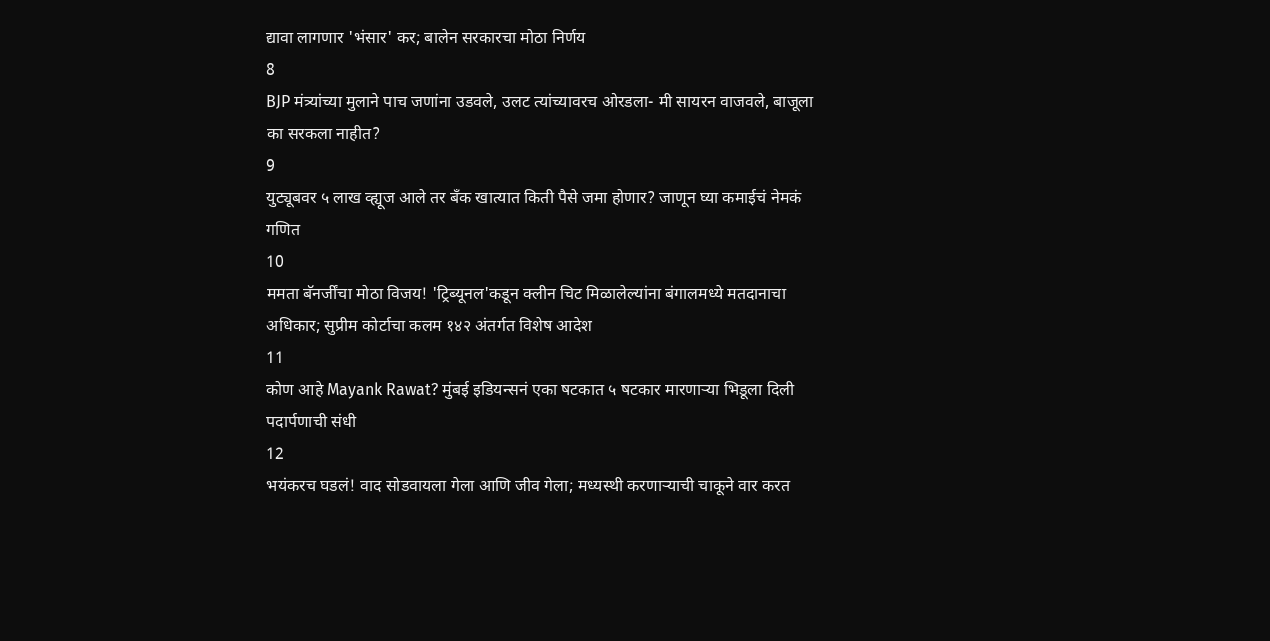द्यावा लागणार 'भंसार' कर; बालेन सरकारचा मोठा निर्णय
8
BJP मंत्र्यांच्या मुलाने पाच जणांना उडवले, उलट त्यांच्यावरच ओरडला- मी सायरन वाजवले, बाजूला का सरकला नाहीत?
9
युट्यूबवर ५ लाख व्ह्यूज आले तर बँक खात्यात किती पैसे जमा होणार? जाणून घ्या कमाईचं नेमकं गणित
10
ममता बॅनर्जींचा मोठा विजय! 'ट्रिब्यूनल'कडून क्लीन चिट मिळालेल्यांना बंगालमध्ये मतदानाचा अधिकार; सुप्रीम कोर्टाचा कलम १४२ अंतर्गत विशेष आदेश
11
कोण आहे Mayank Rawat? मुंबई इडियन्सनं एका षटकात ५ षटकार मारणाऱ्या भिडूला दिली पदार्पणाची संधी
12
भयंकरच घडलं! वाद सोडवायला गेला आणि जीव गेला; मध्यस्थी करणाऱ्याची चाकूने वार करत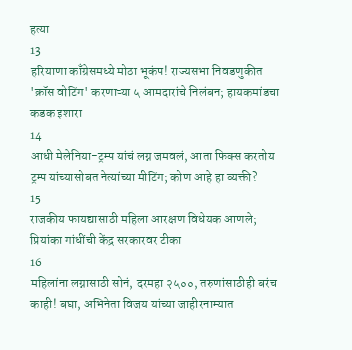हत्या
13
हरियाणा काँग्रेसमध्ये मोठा भूकंप! राज्यसभा निवडणुकीत 'क्रॉस वोटिंग' करणाऱ्या ५ आमदारांचे निलंबन; हायकमांडचा कडक इशारा
14
आधी मेलेनिया-ट्रम्प यांचं लग्न जमवलं, आता फिक्स करतोय ट्रम्प यांच्यासोबत नेत्यांच्या मीटिंग; कोण आहे हा व्यक्ती?
15
राजकीय फायद्यासाठी महिला आरक्षण विधेयक आणले; प्रियांका गांधींची केंद्र सरकारवर टीका
16
महिलांना लग्नासाठी सोनं, दरमहा २५००, तरुणांसाठीही बरंच काही! बघा, अभिनेता विजय यांच्या जाहीरनाम्यात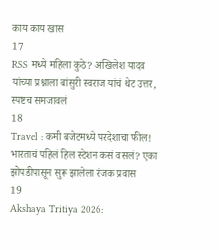काय काय खास
17
RSS मध्ये महिला कुठे? अखिलेश यादव यांच्या प्रश्नाला बांसुरी स्वराज यांचं थेट उत्तर, स्पष्टच समजावलं
18
Travel : कमी बजेटमध्ये परदेशाचा फील! भारताचं पहिलं हिल स्टेशन कसं वसलं? एका झोपडीपासून सुरू झालेला रंजक प्रवास
19
Akshaya Tritiya 2026: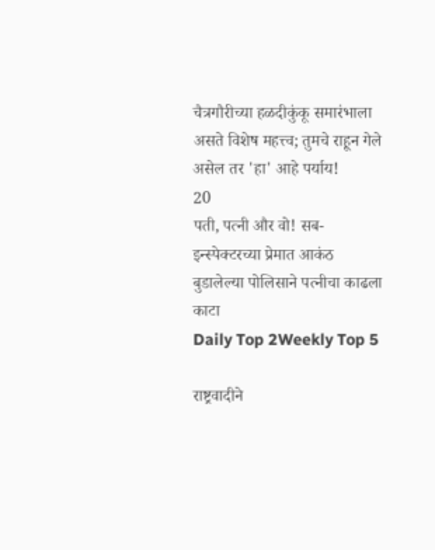चैत्रगौरीच्या हळदीकुंकू समारंभाला असते विशेष महत्त्व; तुमचे राहून गेले असेल तर 'हा' आहे पर्याय!
20
पती, पत्नी और वो! सब-इन्स्पेक्टरच्या प्रेमात आकंठ बुडालेल्या पोलिसाने पत्नीचा काढला काटा
Daily Top 2Weekly Top 5

राष्ट्रवादीने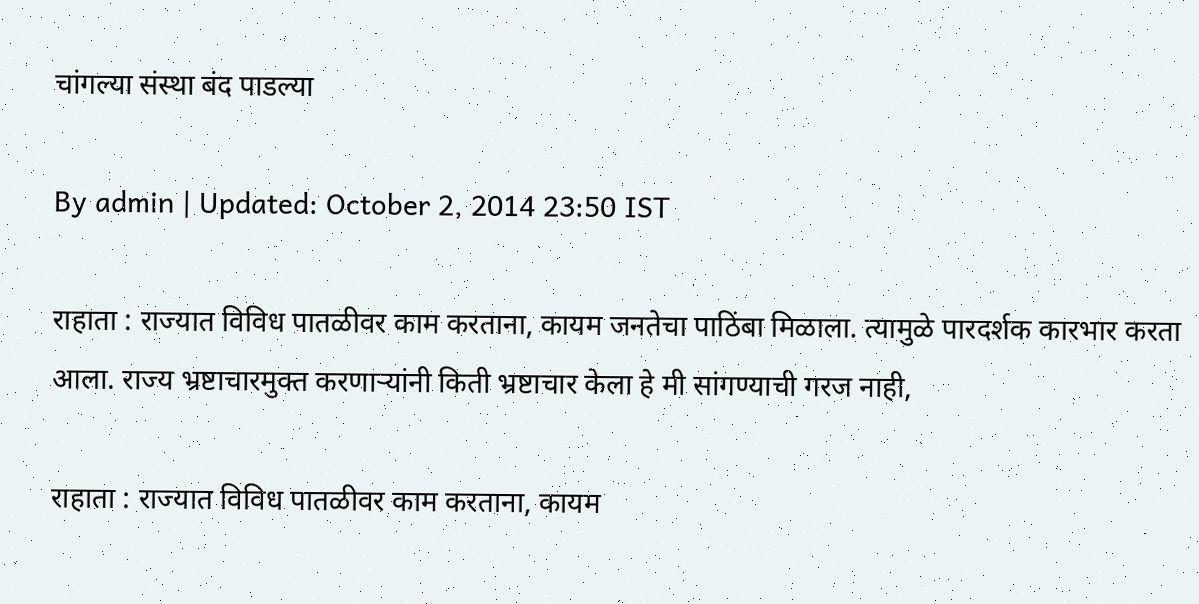चांगल्या संस्था बंद पाडल्या

By admin | Updated: October 2, 2014 23:50 IST

राहाता : राज्यात विविध पातळीवर काम करताना, कायम जनतेचा पाठिंबा मिळाला. त्यामुळे पारदर्शक कारभार करता आला. राज्य भ्रष्टाचारमुक्त करणाऱ्यांनी किती भ्रष्टाचार केला हे मी सांगण्याची गरज नाही,

राहाता : राज्यात विविध पातळीवर काम करताना, कायम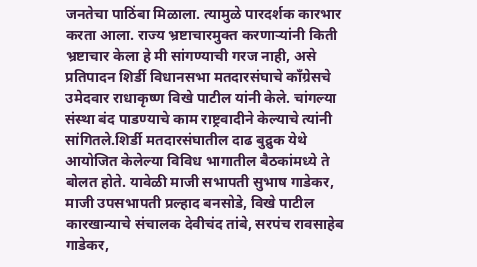जनतेचा पाठिंबा मिळाला. त्यामुळे पारदर्शक कारभार करता आला. राज्य भ्रष्टाचारमुक्त करणाऱ्यांनी किती भ्रष्टाचार केला हे मी सांगण्याची गरज नाही, असे प्रतिपादन शिर्डी विधानसभा मतदारसंघाचे काँग्रेसचे उमेदवार राधाकृष्ण विखे पाटील यांनी केले. चांगल्या संस्था बंद पाडण्याचे काम राष्ट्रवादीने केल्याचे त्यांनी सांगितले.शिर्डी मतदारसंघातील दाढ बुद्रुक येथे आयोजित केलेल्या विविध भागातील बैठकांमध्ये ते बोलत होते. यावेळी माजी सभापती सुभाष गाडेकर, माजी उपसभापती प्रल्हाद बनसोडे, विखे पाटील कारखान्याचे संचालक देवीचंद तांबे, सरपंच रावसाहेब गाडेकर,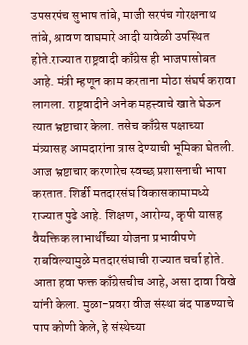उपसरपंच सुभाष तांबे, माजी सरपंच गोरक्षनाथ तांबे, श्रावण वाघमारे आदी यावेळी उपस्थित होते.राज्यात राष्ट्रवादी काँग्रेस ही भाजपासोबत आहे. मंत्री म्हणून काम करताना मोठा संघर्ष करावा लागला. राष्ट्रवादीने अनेक महत्त्वाचे खाते घेऊन त्यात भ्रष्टाचार केला. तसेच काँग्रेस पक्षाच्या मंत्र्यासह आमदारांना त्रास देण्याची भूमिका घेतली. आज भ्रष्टाचार करणारेच स्वच्छ प्रशासनाची भाषा करतात. शिर्डी मतदारसंघ विकासकामामध्ये राज्यात पुढे आहे. शिक्षण, आरोग्य, कृषी यासह वैयक्तिक लाभार्थींच्या योजना प्रभावीपणे राबविल्यामुळे मतदारसंघाची राज्यात चर्चा होते. आता हवा फक्त काँग्रेसचीच आहे, असा दावा विखे यांनी केला. मुळा-प्रवरा वीज संस्था बंद पाडण्याचे पाप कोणी केले, हे संस्थेच्या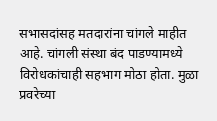सभासदांसह मतदारांना चांगले माहीत आहे. चांगली संस्था बंद पाडण्यामध्ये विरोधकांचाही सहभाग मोठा होता. मुळा प्रवरेच्या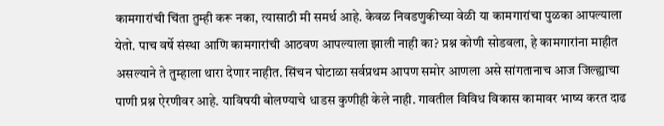कामगारांची चिंता तुम्ही करू नका, त्यासाठी मी समर्थ आहे. केवळ निवडणुकीच्या वेळी या कामगारांचा पुळका आपल्याला येतो. पाच वर्षे संस्था आणि कामगारांची आठवण आपल्याला झाली नाही का? प्रश्न कोणी सोडवला, हे कामगारांना माहीत असल्याने ते तुम्हाला थारा देणार नाहीत. सिंचन घोटाळा सर्वप्रथम आपण समोर आणला असे सांगतानाच आज जिल्ह्याचा पाणी प्रश्न ऐरणीवर आहे. याविषयी बोलण्याचे धाडस कुणीही केले नाही. गावतील विविध विकास कामावर भाष्य करत दाढ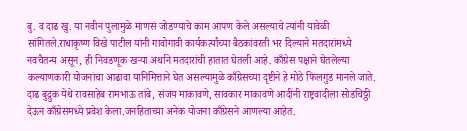बु. व दाढ खु. या नवीन पुलामुळे माणसं जोडण्याचे काम आपण केले असल्याचे त्यांनी यावेळी सांगितले.राधाकृष्ण विखे पाटील यांनी गावोगावी कार्यकर्त्यांच्या बैठकांवरती भर दिल्याने मतदारांमध्ये नवचैतन्य असून, ही निवडणूक खऱ्या अर्थाने मतदारांची हातात घेतली आहे. काँग्रेस पक्षाने घेतलेल्या कल्याणकारी योजनांचा आढावा यानिमित्ताने घेत असल्यामुळे काँग्रेसच्या दृष्टीने हे मोठे फिलगुड मानले जाते. दाढ बुद्रुक येथे रावसाहेब रामभाऊ तांबे, संजय माकावणे, सावकार माकावणे आदींनी राष्ट्रवादीला सोडचिठ्ठी देऊन काँग्रेसमध्ये प्रवेश केला.जनहिताच्या अनेक योजना काँग्रेसने आणल्या आहेत.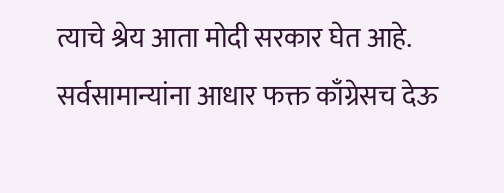त्याचे श्रेय आता मोदी सरकार घेत आहे. सर्वसामान्यांना आधार फक्त काँग्रेसच देऊ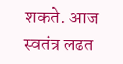शकते. आज स्वतंत्र लढत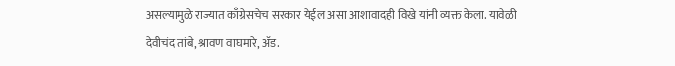असल्यामुळे राज्यात काँग्रेसचेच सरकार येईल असा आशावादही विखे यांनी व्यक्त केला. यावेळी देवीचंद तांबे, श्रावण वाघमारे, अ‍ॅड.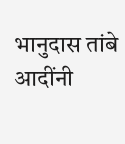भानुदास तांबे आदींनी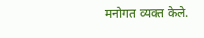मनोगत व्यक्त केले.